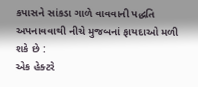કપાસને સાંકડા ગાળે વાવવાની પદ્ધતિ અપનાવવાથી નીચે મુજબનાં ફાયદાઓ મળી શકે છે :
એક હેક્ટરે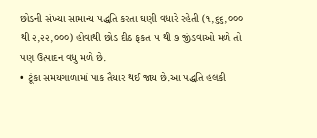છોડની સંખ્યા સામાન્ય પદ્ધતિ કરતા ઘણી વધારે રહેતી (૧,૬૬,૦૦૦ થી ૨,૨૨,૦૦૦) હોવાથી છોડ દીઠ ફકત ૫ થી ૭ જીંડવાઓ મળે તો પણ ઉત્પાદન વધુ મળે છે.
• ટૂંકા સમયગાળામાં પાક તૈયાર થઈ જાય છે.આ પદ્ધતિ હલકી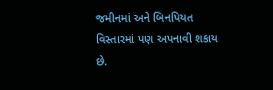જમીનમાં અને બિનપિયત વિસ્તારમાં પણ અપનાવી શકાય છે.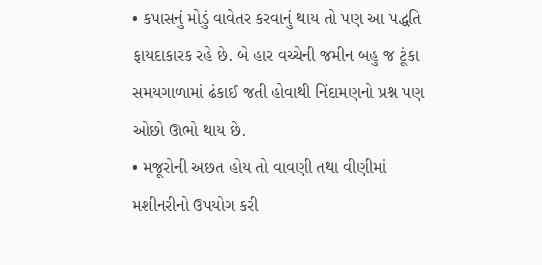• કપાસનું મોડું વાવેતર કરવાનું થાય તો પણ આ પદ્ધતિ ફાયદાકારક રહે છે. બે હાર વચ્ચેની જમીન બહુ જ ટૂંકા સમયગાળામાં ઢંકાઈ જતી હોવાથી નિંદામણનો પ્રશ્ન પણ ઓછો ઊભો થાય છે.
• મજૂરોની અછત હોય તો વાવણી તથા વીણીમાં મશીનરીનો ઉપયોગ કરી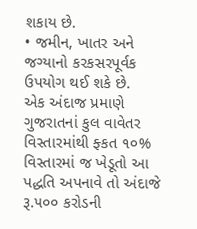શકાય છે.
• જમીન, ખાતર અને જગ્યાનો કરકસરપૂર્વક ઉપયોગ થઈ શકે છે.
એક અંદાજ પ્રમાણે ગુજરાતનાં કુલ વાવેતર વિસ્તારમાંથી ફ્કત ૧૦% વિસ્તારમાં જ ખેડૂતો આ પદ્ધતિ અપનાવે તો અંદાજે રૂ.૫૦૦ કરોડની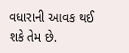વધારાની આવક થઈ શકે તેમ છે.